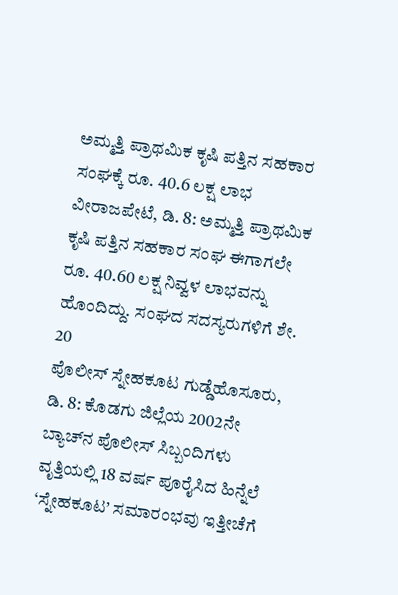ಅಮ್ಮತ್ತಿ ಪ್ರಾಥಮಿಕ ಕೃಷಿ ಪತ್ತಿನ ಸಹಕಾರ ಸಂಘಕ್ಕೆ ರೂ. 40.6 ಲಕ್ಷ ಲಾಭ ವೀರಾಜಪೇಟೆ, ಡಿ. 8: ಅಮ್ಮತ್ತಿ ಪ್ರಾಥಮಿಕ ಕೃಷಿ ಪತ್ತಿನ ಸಹಕಾರ ಸಂಘ ಈಗಾಗಲೇ ರೂ. 40.60 ಲಕ್ಷ ನಿವ್ವಳ ಲಾಭವನ್ನು ಹೊಂದಿದ್ದು. ಸಂಘದ ಸದಸ್ಯರುಗಳಿಗೆ ಶೇ. 20
ಪೊಲೀಸ್ ಸ್ನೇಹಕೂಟ ಗುಡ್ಡೆಹೊಸೂರು, ಡಿ. 8: ಕೊಡಗು ಜಿಲ್ಲೆಯ 2002ನೇ ಬ್ಯಾಚ್‍ನ ಪೊಲೀಸ್ ಸಿಬ್ಬಂದಿಗಳು ವೃತ್ತಿಯಲ್ಲಿ 18 ವರ್ಷ ಪೂರೈಸಿದ ಹಿನ್ನೆಲೆ ‘ಸ್ನೇಹಕೂಟ’ ಸಮಾರಂಭವು ಇತ್ತೀಚೆಗೆ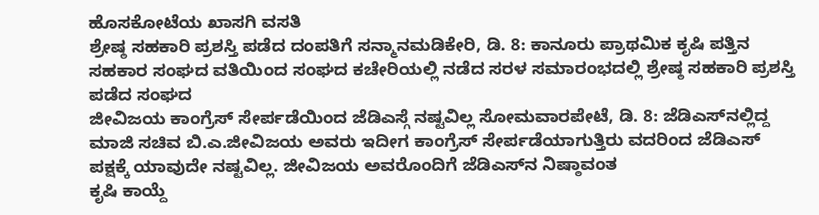ಹೊಸಕೋಟೆಯ ಖಾಸಗಿ ವಸತಿ
ಶ್ರೇಷ್ಠ ಸಹಕಾರಿ ಪ್ರಶಸ್ತಿ ಪಡೆದ ದಂಪತಿಗೆ ಸನ್ಮಾನಮಡಿಕೇರಿ, ಡಿ. 8: ಕಾನೂರು ಪ್ರಾಥಮಿಕ ಕೃಷಿ ಪತ್ತಿನ ಸಹಕಾರ ಸಂಘದ ವತಿಯಿಂದ ಸಂಘದ ಕಚೇರಿಯಲ್ಲಿ ನಡೆದ ಸರಳ ಸಮಾರಂಭದಲ್ಲಿ ಶ್ರೇಷ್ಠ ಸಹಕಾರಿ ಪ್ರಶಸ್ತಿ ಪಡೆದ ಸಂಘದ
ಜೀವಿಜಯ ಕಾಂಗ್ರೆಸ್ ಸೇರ್ಪಡೆಯಿಂದ ಜೆಡಿಎಸ್ಗೆ ನಷ್ಟವಿಲ್ಲ ಸೋಮವಾರಪೇಟೆ, ಡಿ. 8: ಜೆಡಿಎಸ್‍ನಲ್ಲಿದ್ದ ಮಾಜಿ ಸಚಿವ ಬಿ.ಎ.ಜೀವಿಜಯ ಅವರು ಇದೀಗ ಕಾಂಗ್ರೆಸ್ ಸೇರ್ಪಡೆಯಾಗುತ್ತಿರು ವದರಿಂದ ಜೆಡಿಎಸ್ ಪಕ್ಷಕ್ಕೆ ಯಾವುದೇ ನಷ್ಟವಿಲ್ಲ. ಜೀವಿಜಯ ಅವರೊಂದಿಗೆ ಜೆಡಿಎಸ್‍ನ ನಿಷ್ಠಾವಂತ
ಕೃಷಿ ಕಾಯ್ದೆ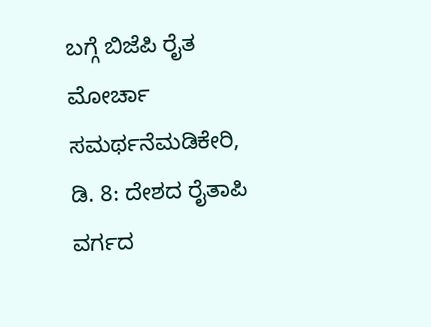ಬಗ್ಗೆ ಬಿಜೆಪಿ ರೈತ ಮೋರ್ಚಾ ಸಮರ್ಥನೆಮಡಿಕೇರಿ, ಡಿ. 8: ದೇಶದ ರೈತಾಪಿ ವರ್ಗದ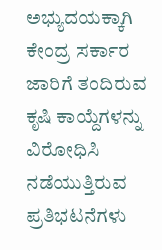ಅಭ್ಯುದಯಕ್ಕಾಗಿ ಕೇಂದ್ರ ಸರ್ಕಾರ ಜಾರಿಗೆ ತಂದಿರುವ ಕೃಷಿ ಕಾಯ್ದೆಗಳನ್ನು ವಿರೋಧಿಸಿ ನಡೆಯುತ್ತಿರುವ ಪ್ರತಿಭಟನೆಗಳು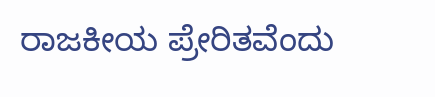ರಾಜಕೀಯ ಪ್ರೇರಿತವೆಂದು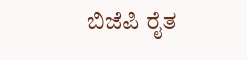ಬಿಜೆಪಿ ರೈತ